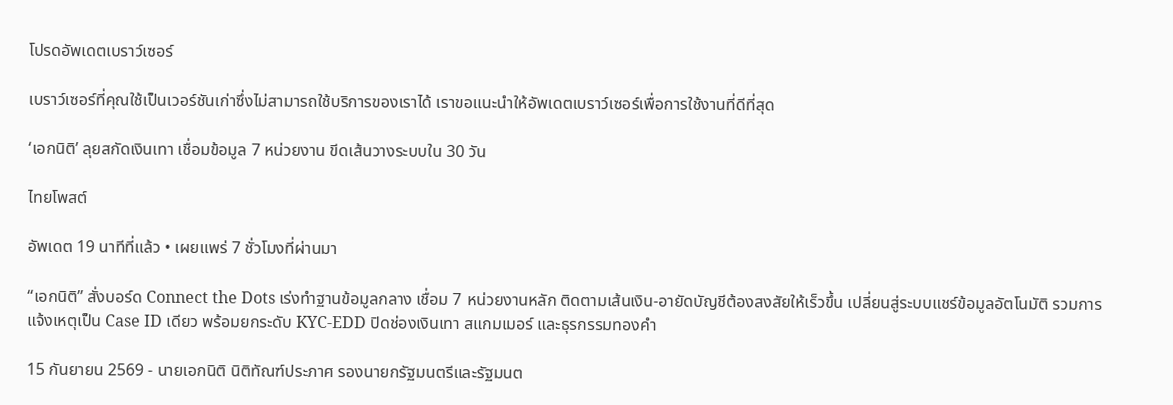โปรดอัพเดตเบราว์เซอร์

เบราว์เซอร์ที่คุณใช้เป็นเวอร์ชันเก่าซึ่งไม่สามารถใช้บริการของเราได้ เราขอแนะนำให้อัพเดตเบราว์เซอร์เพื่อการใช้งานที่ดีที่สุด

‘เอกนิติ’ ลุยสกัดเงินเทา เชื่อมข้อมูล 7 หน่วยงาน ขีดเส้นวางระบบใน 30 วัน

ไทยโพสต์

อัพเดต 19 นาทีที่แล้ว • เผยแพร่ 7 ชั่วโมงที่ผ่านมา

“เอกนิติ” สั่งบอร์ด Connect the Dots เร่งทำฐานข้อมูลกลาง เชื่อม 7 หน่วยงานหลัก ติดตามเส้นเงิน-อายัดบัญชีต้องสงสัยให้เร็วขึ้น เปลี่ยนสู่ระบบแชร์ข้อมูลอัตโนมัติ รวมการแจ้งเหตุเป็น Case ID เดียว พร้อมยกระดับ KYC-EDD ปิดช่องเงินเทา สแกมเมอร์ และธุรกรรมทองคำ

15 กันยายน 2569 - นายเอกนิติ นิติทัณฑ์ประภาศ รองนายกรัฐมนตรีและรัฐมนต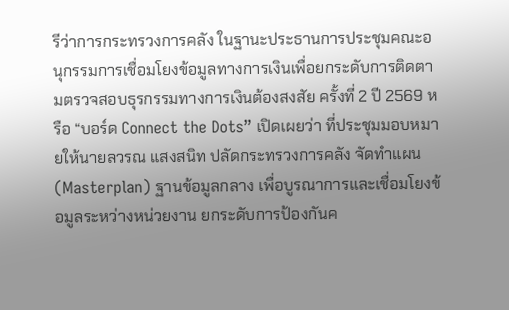รีว่าการกระทรวงการคลัง ในฐานะประธานการประชุมคณะอนุกรรมการเชื่อมโยงข้อมูลทางการเงินเพื่อยกระดับการติดตามตรวจสอบธุรกรรมทางการเงินต้องสงสัย ครั้งที่ 2 ปี 2569 หรือ “บอร์ด Connect the Dots” เปิดเผยว่า ที่ประชุมมอบหมายให้นายลวรณ แสงสนิท ปลัดกระทรวงการคลัง จัดทำแผน (Masterplan) ฐานข้อมูลกลาง เพื่อบูรณาการและเชื่อมโยงข้อมูลระหว่างหน่วยงาน ยกระดับการป้องกันค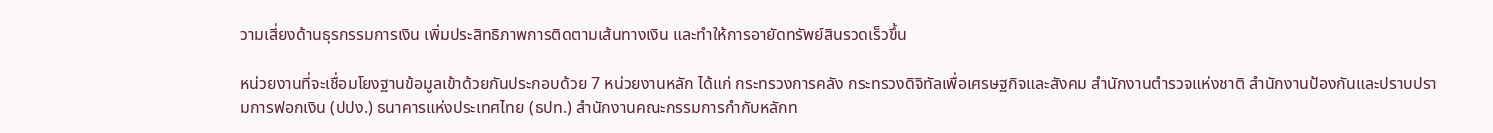วามเสี่ยงด้านธุรกรรมการเงิน เพิ่มประสิทธิภาพการติดตามเส้นทางเงิน และทำให้การอายัดทรัพย์สินรวดเร็วขึ้น

หน่วยงานที่จะเชื่อมโยงฐานข้อมูลเข้าด้วยกันประกอบด้วย 7 หน่วยงานหลัก ได้แก่ กระทรวงการคลัง กระทรวงดิจิทัลเพื่อเศรษฐกิจและสังคม สำนักงานตำรวจแห่งชาติ สำนักงานป้องกันและปราบปรามการฟอกเงิน (ปปง.) ธนาคารแห่งประเทศไทย (ธปท.) สำนักงานคณะกรรมการกำกับหลักท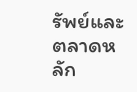รัพย์และตลาดหลัก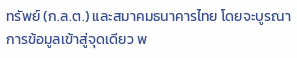ทรัพย์ (ก.ล.ต.) และสมาคมธนาคารไทย โดยจะบูรณาการข้อมูลเข้าสู่จุดเดียว พ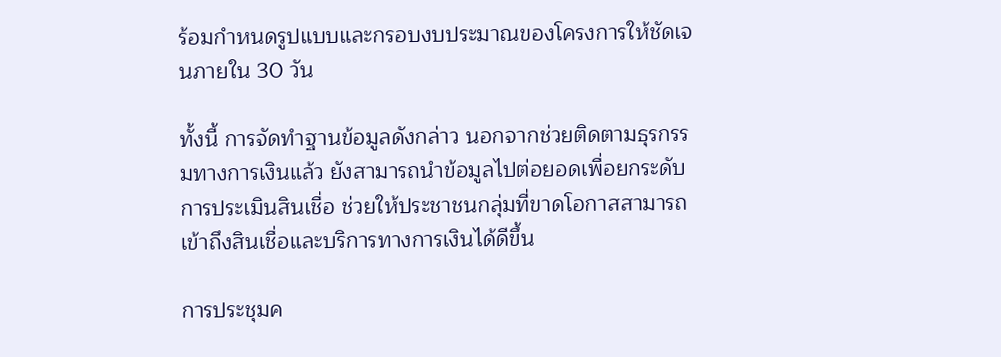ร้อมกำหนดรูปแบบและกรอบงบประมาณของโครงการให้ชัดเจนภายใน 30 วัน

ทั้งนี้ การจัดทำฐานข้อมูลดังกล่าว นอกจากช่วยติดตามธุรกรรมทางการเงินแล้ว ยังสามารถนำข้อมูลไปต่อยอดเพื่อยกระดับการประเมินสินเชื่อ ช่วยให้ประชาชนกลุ่มที่ขาดโอกาสสามารถเข้าถึงสินเชื่อและบริการทางการเงินได้ดีขึ้น

การประชุมค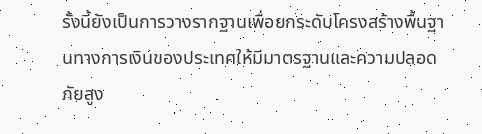รั้งนี้ยังเป็นการวางรากฐานเพื่อยกระดับโครงสร้างพื้นฐานทางการเงินของประเทศให้มีมาตรฐานและความปลอดภัยสูง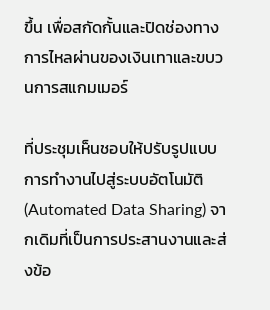ขึ้น เพื่อสกัดกั้นและปิดช่องทางการไหลผ่านของเงินเทาและขบวนการสแกมเมอร์

ที่ประชุมเห็นชอบให้ปรับรูปแบบการทำงานไปสู่ระบบอัตโนมัติ (Automated Data Sharing) จากเดิมที่เป็นการประสานงานและส่งข้อ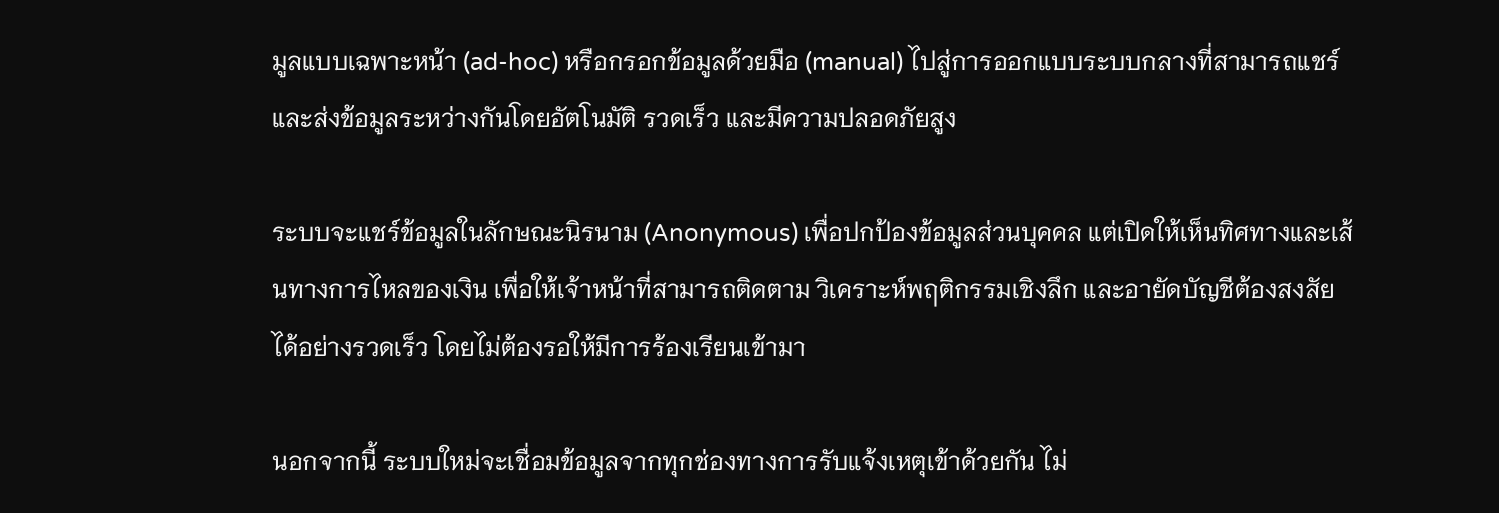มูลแบบเฉพาะหน้า (ad-hoc) หรือกรอกข้อมูลด้วยมือ (manual) ไปสู่การออกแบบระบบกลางที่สามารถแชร์และส่งข้อมูลระหว่างกันโดยอัตโนมัติ รวดเร็ว และมีความปลอดภัยสูง

ระบบจะแชร์ข้อมูลในลักษณะนิรนาม (Anonymous) เพื่อปกป้องข้อมูลส่วนบุคคล แต่เปิดให้เห็นทิศทางและเส้นทางการไหลของเงิน เพื่อให้เจ้าหน้าที่สามารถติดตาม วิเคราะห์พฤติกรรมเชิงลึก และอายัดบัญชีต้องสงสัยได้อย่างรวดเร็ว โดยไม่ต้องรอให้มีการร้องเรียนเข้ามา

นอกจากนี้ ระบบใหม่จะเชื่อมข้อมูลจากทุกช่องทางการรับแจ้งเหตุเข้าด้วยกัน ไม่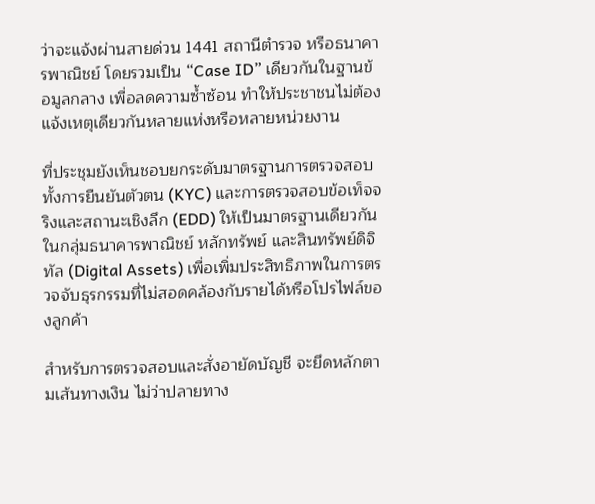ว่าจะแจ้งผ่านสายด่วน 1441 สถานีตำรวจ หรือธนาคารพาณิชย์ โดยรวมเป็น “Case ID” เดียวกันในฐานข้อมูลกลาง เพื่อลดความซ้ำซ้อน ทำให้ประชาชนไม่ต้องแจ้งเหตุเดียวกันหลายแห่งหรือหลายหน่วยงาน

ที่ประชุมยังเห็นชอบยกระดับมาตรฐานการตรวจสอบ ทั้งการยืนยันตัวตน (KYC) และการตรวจสอบข้อเท็จจริงและสถานะเชิงลึก (EDD) ให้เป็นมาตรฐานเดียวกันในกลุ่มธนาคารพาณิชย์ หลักทรัพย์ และสินทรัพย์ดิจิทัล (Digital Assets) เพื่อเพิ่มประสิทธิภาพในการตรวจจับธุรกรรมที่ไม่สอดคล้องกับรายได้หรือโปรไฟล์ของลูกค้า

สำหรับการตรวจสอบและสั่งอายัดบัญชี จะยึดหลักตามเส้นทางเงิน ไม่ว่าปลายทาง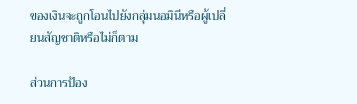ของเงินจะถูกโอนไปยังกลุ่มนอมินีหรือผู้เปลี่ยนสัญชาติหรือไม่ก็ตาม

ส่วนการป้อง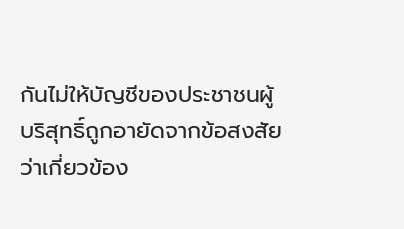กันไม่ให้บัญชีของประชาชนผู้บริสุทธิ์ถูกอายัดจากข้อสงสัยว่าเกี่ยวข้อง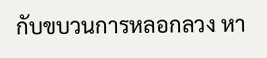กับขบวนการหลอกลวง หา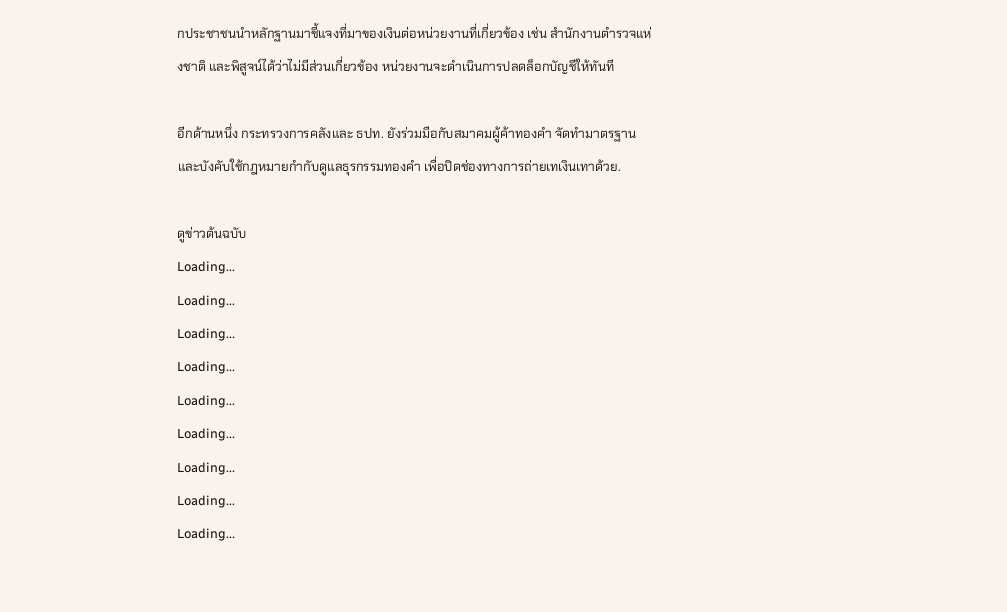กประชาชนนำหลักฐานมาชี้แจงที่มาของเงินต่อหน่วยงานที่เกี่ยวข้อง เช่น สำนักงานตำรวจแห่งชาติ และพิสูจน์ได้ว่าไม่มีส่วนเกี่ยวข้อง หน่วยงานจะดำเนินการปลดล็อกบัญชีให้ทันที

อีกด้านหนึ่ง กระทรวงการคลังและ ธปท. ยังร่วมมือกับสมาคมผู้ค้าทองคำ จัดทำมาตรฐานและบังคับใช้กฎหมายกำกับดูแลธุรกรรมทองคำ เพื่อปิดช่องทางการถ่ายเทเงินเทาด้วย.

ดูข่าวต้นฉบับ
Loading...
Loading...
Loading...
Loading...
Loading...
Loading...
Loading...
Loading...
Loading...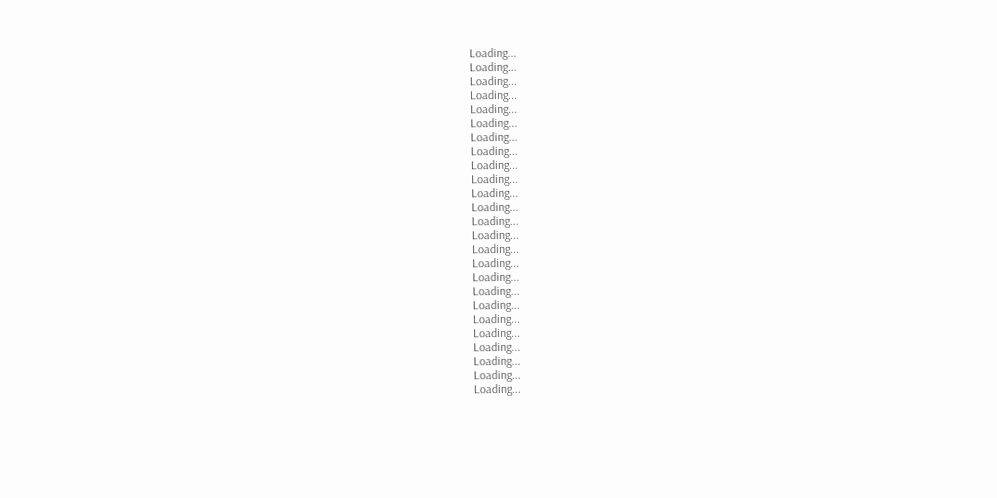Loading...
Loading...
Loading...
Loading...
Loading...
Loading...
Loading...
Loading...
Loading...
Loading...
Loading...
Loading...
Loading...
Loading...
Loading...
Loading...
Loading...
Loading...
Loading...
Loading...
Loading...
Loading...
Loading...
Loading...
Loading...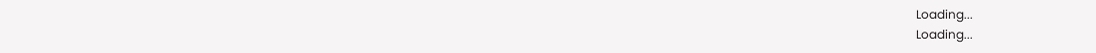Loading...
Loading...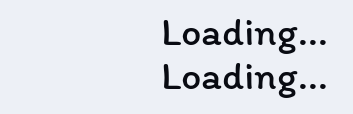Loading...
Loading...